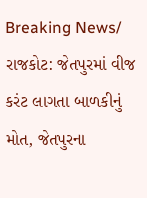Breaking News/ રાજકોટ: જેતપુરમાં વીજ કરંટ લાગતા બાળકીનું મોત, જેતપુરના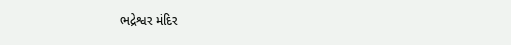ભદ્રેશ્વર મંદિર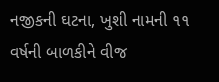નજીકની ઘટના, ખુશી નામની ૧૧ વર્ષની બાળકીને વીજ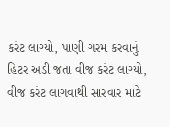કરંટ લાગ્યો, પાણી ગરમ કરવાનું હિટર અડી જતા વીજ કરંટ લાગ્યો, વીજ કરંટ લાગવાથી સારવાર માટે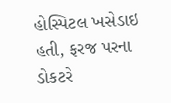હોસ્પિટલ ખસેડાઇ હતી, ફરજ પરના ડોકટરે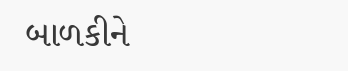બાળકીને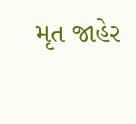મૃત જાહેર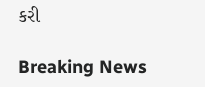કરી

Breaking News